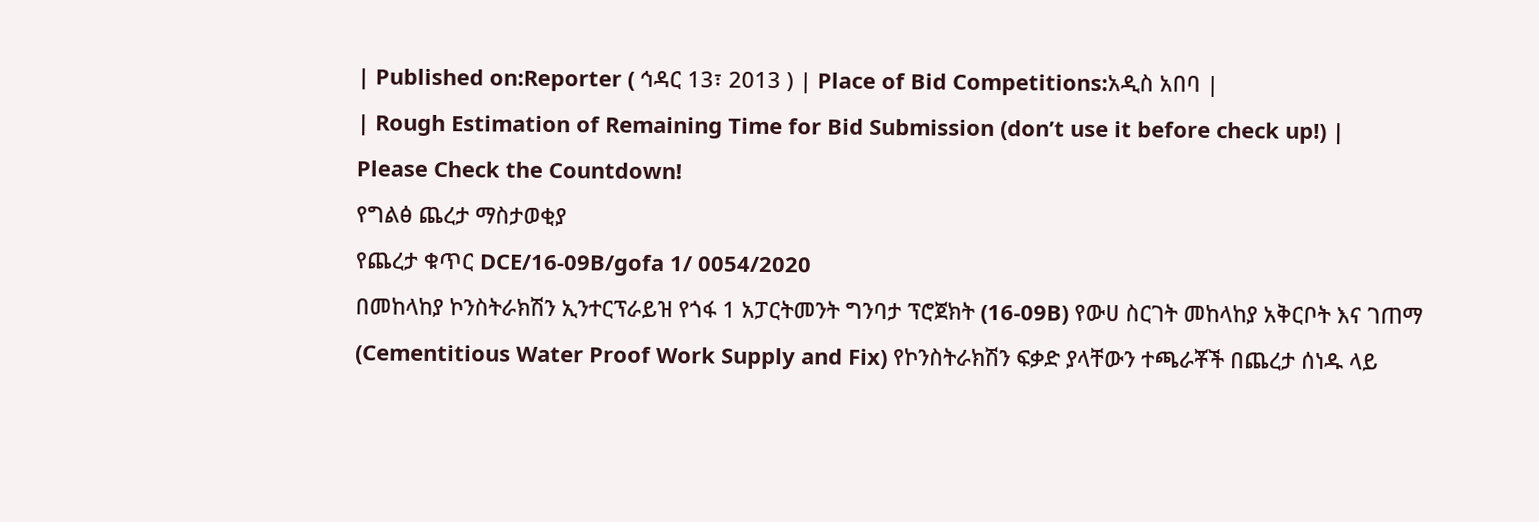| Published on:Reporter ( ኅዳር 13፣ 2013 ) | Place of Bid Competitions:አዲስ አበባ |
| Rough Estimation of Remaining Time for Bid Submission (don’t use it before check up!) |
Please Check the Countdown!
የግልፅ ጨረታ ማስታወቂያ
የጨረታ ቁጥር DCE/16-09B/gofa 1/ 0054/2020
በመከላከያ ኮንስትራክሽን ኢንተርፕራይዝ የጎፋ 1 አፓርትመንት ግንባታ ፕሮጀክት (16-09B) የውሀ ስርገት መከላከያ አቅርቦት እና ገጠማ (Cementitious Water Proof Work Supply and Fix) የኮንስትራክሽን ፍቃድ ያላቸውን ተጫራቾች በጨረታ ሰነዱ ላይ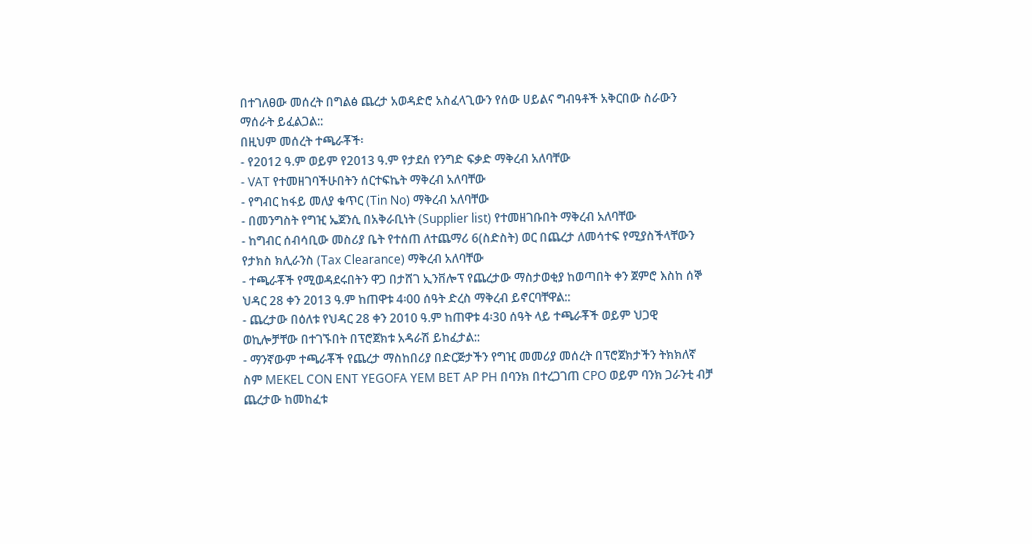በተገለፀው መሰረት በግልፅ ጨረታ አወዳድሮ አስፈላጊውን የሰው ሀይልና ግብዓቶች አቅርበው ስራውን ማሰራት ይፈልጋል::
በዚህም መሰረት ተጫራቾች፡
- የ2012 ዓ.ም ወይም የ2013 ዓ.ም የታደሰ የንግድ ፍቃድ ማቅረብ አለባቸው
- VAT የተመዘገባችሁበትን ሰርተፍኬት ማቅረብ አለባቸው
- የግብር ከፋይ መለያ ቁጥር (Tin No) ማቅረብ አለባቸው
- በመንግስት የግዢ ኤጀንሲ በአቅራቢነት (Supplier list) የተመዘገቡበት ማቅረብ አለባቸው
- ከግብር ሰብሳቢው መስሪያ ቤት የተሰጠ ለተጨማሪ 6(ስድስት) ወር በጨረታ ለመሳተፍ የሚያስችላቸውን የታክስ ክሊራንስ (Tax Clearance) ማቅረብ አለባቸው
- ተጫራቾች የሚወዳደሩበትን ዋጋ በታሸገ ኢንቨሎፕ የጨረታው ማስታወቂያ ከወጣበት ቀን ጀምሮ እስከ ሰኞ ህዳር 28 ቀን 2013 ዓ.ም ከጠዋቱ 4፡00 ሰዓት ድረስ ማቅረብ ይኖርባቸዋል::
- ጨረታው በዕለቱ የህዳር 28 ቀን 2010 ዓ.ም ከጠዋቱ 4፡30 ሰዓት ላይ ተጫራቾች ወይም ህጋዊ ወኪሎቻቸው በተገኙበት በፕሮጀክቱ አዳራሽ ይከፈታል::
- ማንኛውም ተጫራቾች የጨረታ ማስከበሪያ በድርጅታችን የግዢ መመሪያ መሰረት በፕሮጀክታችን ትክክለኛ ስም MEKEL CON ENT YEGOFA YEM BET AP PH በባንክ በተረጋገጠ CPO ወይም ባንክ ጋራንቲ ብቻ ጨረታው ከመከፈቱ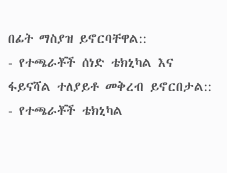በፊት ማስያዝ ይኖርባቸዋል::
- የተጫራቾች ሰነድ ቴክኒካል እና ፋይናሻል ተለያይቶ መቅረብ ይኖርበታል::
- የተጫራቾች ቴክኒካል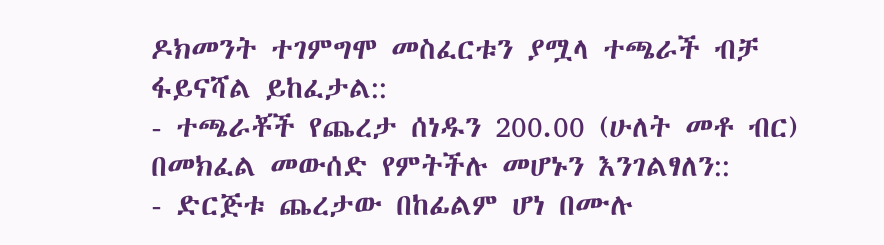ዶክመንት ተገምግሞ መስፈርቱን ያሟላ ተጫራች ብቻ ፋይናሻል ይከፈታል::
- ተጫራቾች የጨረታ ሰነዱን 200.00 (ሁለት መቶ ብር) በመክፈል መውሰድ የምትችሉ መሆኑን እንገልፃለን::
- ድርጅቱ ጨረታው በከፊልም ሆነ በሙሉ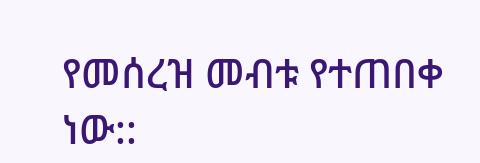የመሰረዝ መብቱ የተጠበቀ ነው::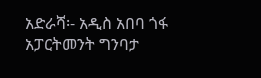አድራሻ፡- አዲስ አበባ ጎፋ አፓርትመንት ግንባታ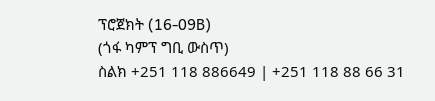ፕሮጀክት (16-09B)
(ጎፋ ካምፕ ግቢ ውስጥ)
ስልክ +251 118 886649 | +251 118 88 66 31